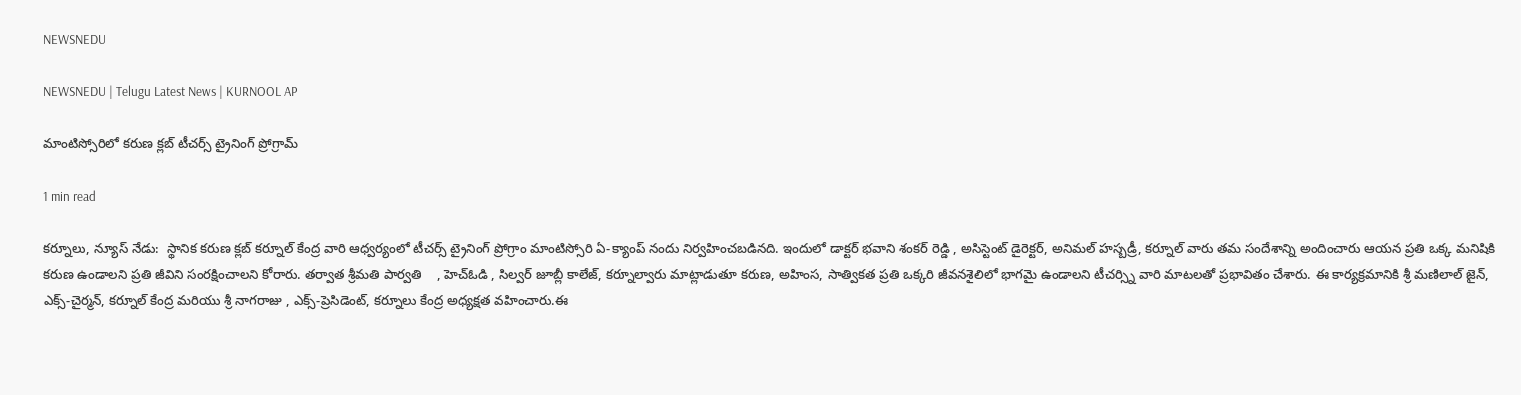NEWSNEDU

NEWSNEDU | Telugu Latest News | KURNOOL AP

మాంటిస్సోరిలో కరుణ క్లబ్ టీచర్స్ ట్రైనింగ్ ప్రోగ్రామ్

1 min read

కర్నూలు, న్యూస్ నేడు:  స్థానిక కరుణ క్లబ్ కర్నూల్ కేంద్ర వారి ఆధ్వర్యంలో టీచర్స్ ట్రైనింగ్ ప్రోగ్రాం మాంటిస్సోరి ఏ-క్యాంప్ నందు నిర్వహించబడినది. ఇందులో డాక్టర్ భవాని శంకర్ రెడ్డి , అసిస్టెంట్ డైరెక్టర్, అనిమల్ హస్బడ్రీ, కర్నూల్ వారు తమ సందేశాన్ని అందించారు ఆయన ప్రతి ఒక్క మనిషికి కరుణ ఉండాలని ప్రతి జీవిని సంరక్షించాలని కోరారు. తర్వాత శ్రీమతి పార్వతి    , హెచ్ఓడి , సిల్వర్ జూబ్లీ కాలేజ్, కర్నూల్వారు మాట్లాడుతూ కరుణ, అహింస, సాత్వికత ప్రతి ఒక్కరి జీవనశైలిలో భాగమై ఉండాలని టీచర్స్ని వారి మాటలతో ప్రభావితం చేశారు. ఈ కార్యక్రమానికి శ్రీ మణిలాల్ జైన్, ఎక్స్-చైర్మన్, కర్నూల్ కేంద్ర మరియు శ్రీ నాగరాజు , ఎక్స్-ప్రెసిడెంట్, కర్నూలు కేంద్ర అధ్యక్షత వహించారు.ఈ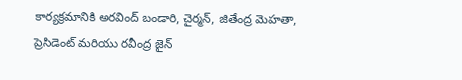కార్యక్రమానికి అరవింద్ బండారి, చైర్మన్, జితేంద్ర మెహతా, ప్రెసిడెంట్ మరియు రవీంద్ర జైన్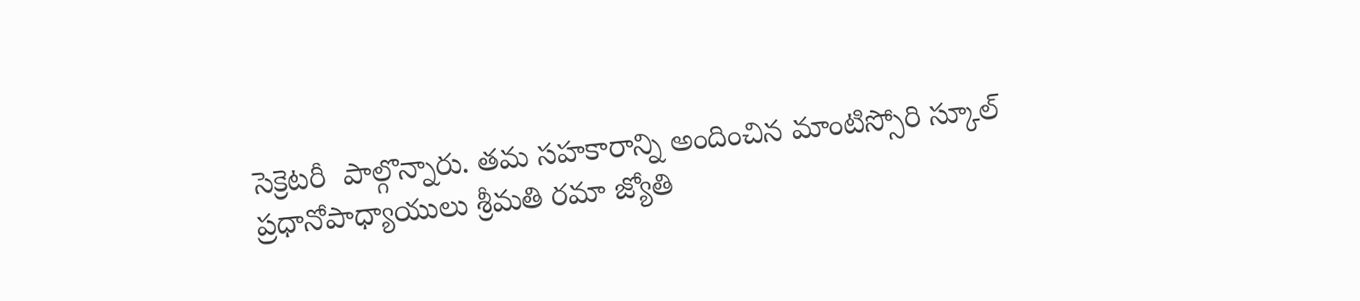సెక్రెటరీ  పాల్గొన్నారు. తమ సహకారాన్ని అందించిన మాంటిస్సోరి స్కూల్ ప్రధానోపాధ్యాయులు శ్రీమతి రమా జ్యోతి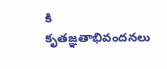కి కృతజ్ఞతాభివందనలు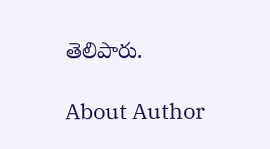తెలిపారు.

About Author